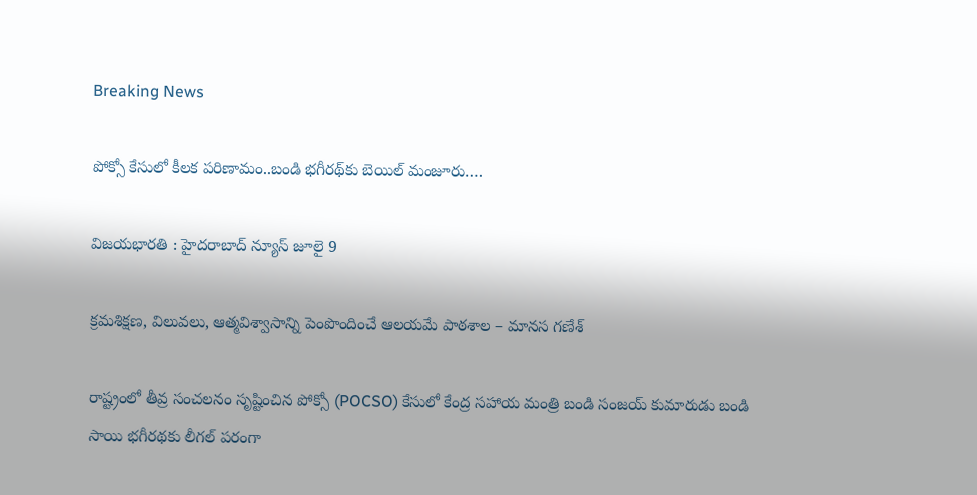Breaking News

పోక్సో కేసులో కీలక పరిణామం..బండి భగీరథ్‌కు బెయిల్ మంజూరు….

విజయభారతి : హైదరాబాద్ న్యూస్ జూలై 9

క్రమశిక్షణ, విలువలు, ఆత్మవిశ్వాసాన్ని పెంపొందించే ఆలయమే పాఠశాల – మానస గణేశ్

రాష్ట్రంలో తీవ్ర సంచలనం సృష్టించిన పోక్సో (POCSO) కేసులో కేంద్ర సహాయ మంత్రి బండి సంజయ్ కుమారుడు బండి సాయి భగీరథకు లీగల్ పరంగా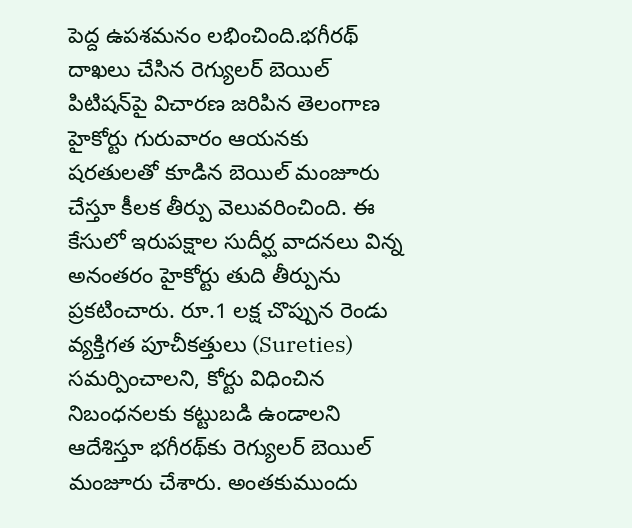పెద్ద ఉపశమనం లభించింది.భగీరథ్ దాఖలు చేసిన రెగ్యులర్ బెయిల్ పిటిషన్‌పై విచారణ జరిపిన తెలంగాణ హైకోర్టు గురువారం ఆయనకు షరతులతో కూడిన బెయిల్ మంజూరు చేస్తూ కీలక తీర్పు వెలువరించింది. ఈ కేసులో ఇరుపక్షాల సుదీర్ఘ వాదనలు విన్న అనంతరం హైకోర్టు తుది తీర్పును ప్రకటించారు. రూ.1 లక్ష చొప్పున రెండు వ్యక్తిగత పూచీకత్తులు (Sureties) సమర్పించాలని, కోర్టు విధించిన నిబంధనలకు కట్టుబడి ఉండాలని ఆదేశిస్తూ భగీరథ్‌కు రెగ్యులర్ బెయిల్ మంజూరు చేశారు. అంతకుముందు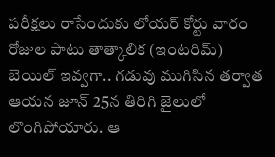పరీక్షలు రాసేందుకు లోయర్ కోర్టు వారం రోజుల పాటు తాత్కాలిక (ఇంటరిమ్) బెయిల్ ఇవ్వగా.. గడువు ముగిసిన తర్వాత ఆయన జూన్ 25న తిరిగి జైలులో లొంగిపోయారు. ఆ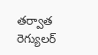తర్వాత రెగ్యులర్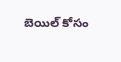బెయిల్ కోసం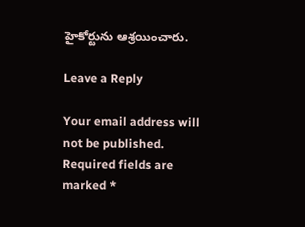హైకోర్టును ఆశ్రయించారు.

Leave a Reply

Your email address will not be published. Required fields are marked *